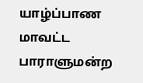யாழ்ப்பாண மாவட்ட பாராளுமன்ற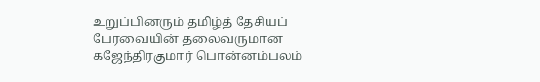உறுப்பினரும் தமிழ்த் தேசியப் பேரவையின் தலைவருமான கஜேந்திரகுமார் பொன்னம்பலம்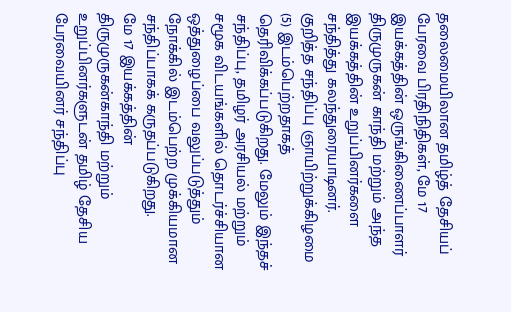தலைமையிலான தமிழ்த் தேசியப் பேரவை பிரதிநிதிகள், மே 17 இயக்கத்தின் ஒருங்கிணைப்பாளர் திருமுருகன் காந்தி மற்றும் அந்த இயக்கத்தின் உறுப்பினர்களை சந்தித்து கலந்துரையாடினர்.
குறித்த சந்திப்பு ஞாயிற்றுக்கிழமை (5) இடம்பெற்றதாகத் தெரிவிக்கப்படுகிறது. மேலும் இந்தச் சந்திப்பு, தமிழர் அரசியல் மற்றும் சமூக விடயங்களில் தொடர்ச்சியான ஒத்துழைப்பை வலுப்படுத்தும் நோக்கில் இடம்பெற்ற முக்கியமான சந்திப்பாகக் கருதப்படுகிறது.
மே 17 இயக்கத்தின் திருமுருகன்காந்தி மற்றும் உறுப்பினர்களுடன் தமிழ் தேசிய பேரவையினர் சந்திப்பு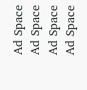Ad Space
Ad Space
Ad Space
Ad Space